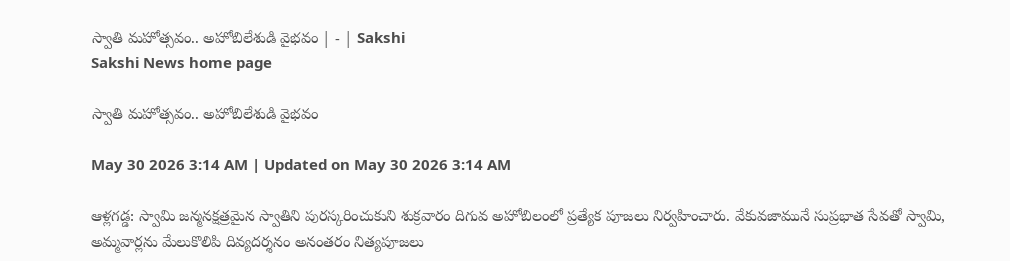స్వాతి మహోత్సవం.. అహోబిలేశుడి వైభవం | - | Sakshi
Sakshi News home page

స్వాతి మహోత్సవం.. అహోబిలేశుడి వైభవం

May 30 2026 3:14 AM | Updated on May 30 2026 3:14 AM

ఆళ్లగడ్డ: స్వామి జన్మనక్షత్రమైన స్వాతిని పురస్కరించుకుని శుక్రవారం దిగువ అహోబిలంలో ప్రత్యేక పూజలు నిర్వహించారు. వేకువజామునే సుప్రభాత సేవతో స్వామి, అమ్మవార్లను మేలుకొలిపి దివ్యదర్శనం అనంతరం నిత్యపూజలు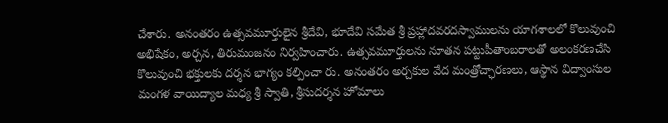చేశారు. అనంతరం ఉత్సవమూర్తులైన శ్రీదేవి, భూదేవి సమేత శ్రీ ప్రహ్లాదవరదస్వాములను యాగశాలలో కొలువుంచి అభిషేకం, అర్చన, తిరుమంజనం నిర్వహించారు. ఉత్సవమూర్తులను నూతన పట్టుపీతాంబరాలతో అలంకరణచేసి కొలువుంచి భక్తులకు దర్శన భాగ్యం కల్పించా రు. అనంతరం అర్చకుల వేద మంత్రోచ్ఛారణలు, ఆస్థాన విద్వాంసుల మంగళ వాయిద్యాల మధ్య శ్రీ స్వాతి, శ్రీసుదర్శన హోమాలు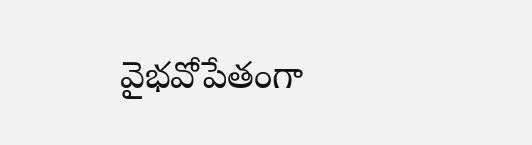వైభవోపేతంగా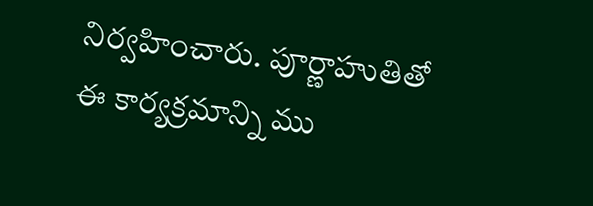నిర్వహించారు. పూర్ణాహుతితో ఈ కార్యక్రమాన్ని ము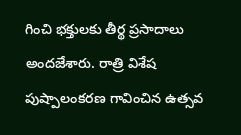గించి భక్తులకు తీర్థ ప్రసాదాలు అందజేశారు. రాత్రి విశేష పుష్పాలంకరణ గావించిన ఉత్సవ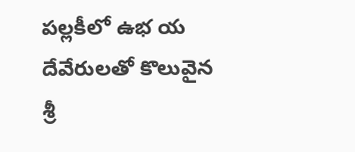పల్లకీలో ఉభ య దేవేరులతో కొలువైన శ్రీ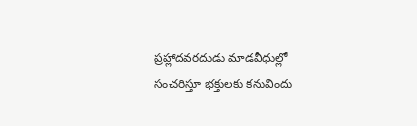ప్రహ్లాదవరదుడు మాడవీధుల్లో సంచరిస్తూ భక్తులకు కనువిందు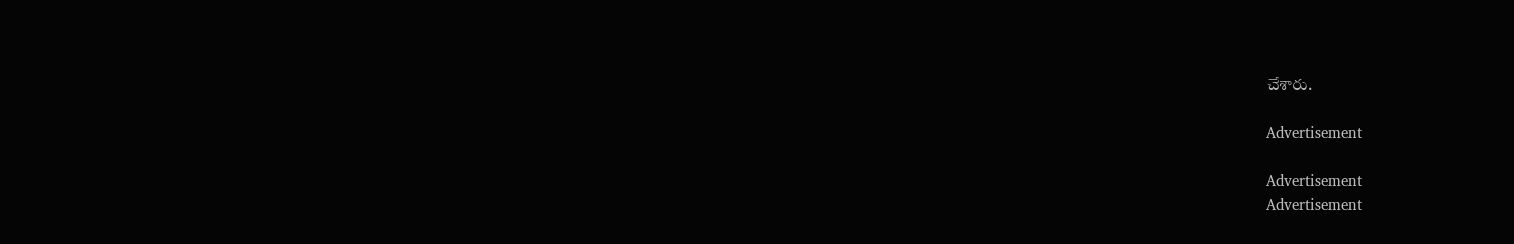చేశారు.

Advertisement

Advertisement
Advertisement